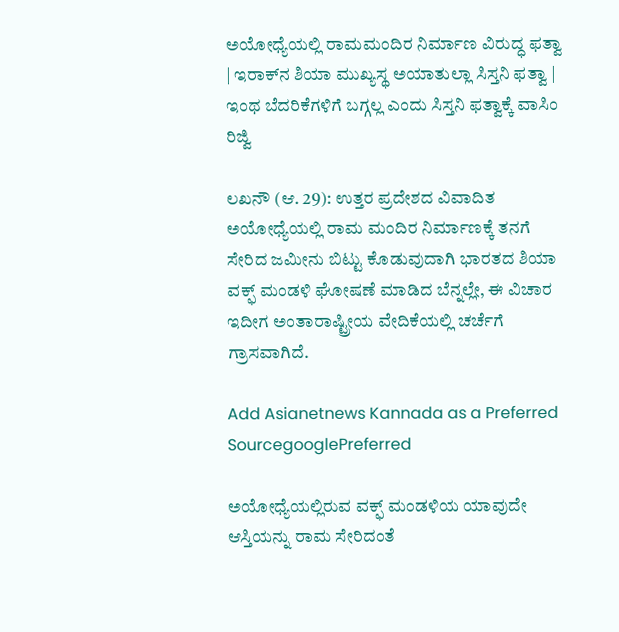ಅಯೋಧ್ಯೆಯಲ್ಲಿ ರಾಮಮಂದಿರ ನಿರ್ಮಾಣ ವಿರುದ್ಧ ಫತ್ವಾ | ಇರಾಕ್‌ನ ಶಿಯಾ ಮುಖ್ಯಸ್ಥ ಅಯಾತುಲ್ಲಾ ಸಿಸ್ತನಿ ಫತ್ವಾ | ಇಂಥ ಬೆದರಿಕೆಗಳಿಗೆ ಬಗ್ಗಲ್ಲ ಎಂದು ಸಿಸ್ತನಿ ಫತ್ವಾಕ್ಕೆ ವಾಸಿಂ ರಿಜ್ವಿ

ಲಖನೌ (ಆ. 29): ಉತ್ತರ ಪ್ರದೇಶದ ವಿವಾದಿತ ಅಯೋಧ್ಯೆಯಲ್ಲಿ ರಾಮ ಮಂದಿರ ನಿರ್ಮಾಣಕ್ಕೆ ತನಗೆ ಸೇರಿದ ಜಮೀನು ಬಿಟ್ಟು ಕೊಡುವುದಾಗಿ ಭಾರತದ ಶಿಯಾ ವಕ್ಫ್ ಮಂಡಳಿ ಘೋಷಣೆ ಮಾಡಿದ ಬೆನ್ನಲ್ಲೇ, ಈ ವಿಚಾರ ಇದೀಗ ಅಂತಾರಾಷ್ಟ್ರೀಯ ವೇದಿಕೆಯಲ್ಲಿ ಚರ್ಚೆಗೆ ಗ್ರಾಸವಾಗಿದೆ.

Add Asianetnews Kannada as a Preferred SourcegooglePreferred

ಅಯೋಧ್ಯೆಯಲ್ಲಿರುವ ವಕ್ಫ್ ಮಂಡಳಿಯ ಯಾವುದೇ ಆಸ್ತಿಯನ್ನು ರಾಮ ಸೇರಿದಂತೆ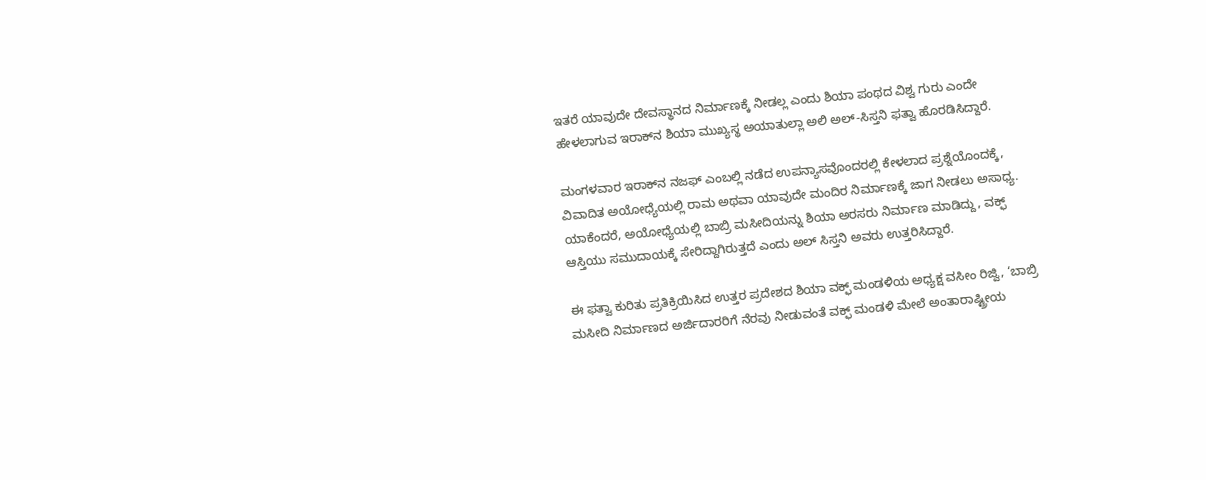ಇತರೆ ಯಾವುದೇ ದೇವಸ್ಥಾನದ ನಿರ್ಮಾಣಕ್ಕೆ ನೀಡಲ್ಲ ಎಂದು ಶಿಯಾ ಪಂಥದ ವಿಶ್ವ ಗುರು ಎಂದೇ ಹೇಳಲಾಗುವ ಇರಾಕ್‌ನ ಶಿಯಾ ಮುಖ್ಯಸ್ಥ ಅಯಾತುಲ್ಲಾ ಅಲಿ ಅಲ್‌-ಸಿಸ್ತನಿ ಫತ್ವಾ ಹೊರಡಿಸಿದ್ದಾರೆ.

ಮಂಗಳವಾರ ಇರಾಕ್‌ನ ನಜಫ್‌ ಎಂಬಲ್ಲಿ ನಡೆದ ಉಪನ್ಯಾಸವೊಂದರಲ್ಲಿ ಕೇಳಲಾದ ಪ್ರಶ್ನೆಯೊಂದಕ್ಕೆ, ವಿವಾದಿತ ಅಯೋಧ್ಯೆಯಲ್ಲಿ ರಾಮ ಅಥವಾ ಯಾವುದೇ ಮಂದಿರ ನಿರ್ಮಾಣಕ್ಕೆ ಜಾಗ ನೀಡಲು ಅಸಾಧ್ಯ. ಯಾಕೆಂದರೆ, ಅಯೋಧ್ಯೆಯಲ್ಲಿ ಬಾಬ್ರಿ ಮಸೀದಿಯನ್ನು ಶಿಯಾ ಅರಸರು ನಿರ್ಮಾಣ ಮಾಡಿದ್ದು, ವಕ್ಫ್ ಆಸ್ತಿಯು ಸಮುದಾಯಕ್ಕೆ ಸೇರಿದ್ದಾಗಿರುತ್ತದೆ ಎಂದು ಅಲ್‌ ಸಿಸ್ತನಿ ಅವರು ಉತ್ತರಿಸಿದ್ದಾರೆ.

ಈ ಫತ್ವಾ ಕುರಿತು ಪ್ರತಿಕ್ರಿಯಿಸಿದ ಉತ್ತರ ಪ್ರದೇಶದ ಶಿಯಾ ವಕ್ಫ್ ಮಂಡಳಿಯ ಅಧ್ಯಕ್ಷ ವಸೀಂ ರಿಜ್ವಿ, ‘ಬಾಬ್ರಿ ಮಸೀದಿ ನಿರ್ಮಾಣದ ಅರ್ಜಿದಾರರಿಗೆ ನೆರವು ನೀಡುವಂತೆ ವಕ್ಫ್ ಮಂಡಳಿ ಮೇಲೆ ಅಂತಾರಾಷ್ಟ್ರೀಯ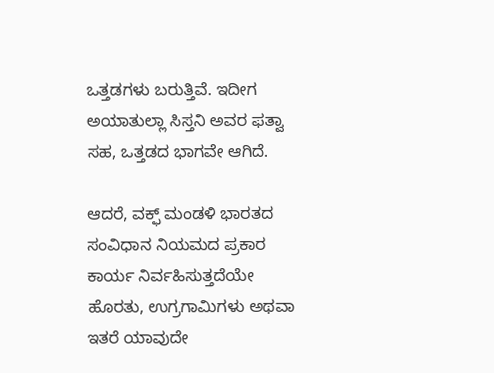ಒತ್ತಡಗಳು ಬರುತ್ತಿವೆ. ಇದೀಗ ಅಯಾತುಲ್ಲಾ ಸಿಸ್ತನಿ ಅವರ ಫತ್ವಾ ಸಹ, ಒತ್ತಡದ ಭಾಗವೇ ಆಗಿದೆ.

ಆದರೆ, ವಕ್ಫ್ ಮಂಡಳಿ ಭಾರತದ ಸಂವಿಧಾನ ನಿಯಮದ ಪ್ರಕಾರ ಕಾರ್ಯ ನಿರ್ವಹಿಸುತ್ತದೆಯೇ ಹೊರತು, ಉಗ್ರಗಾಮಿಗಳು ಅಥವಾ ಇತರೆ ಯಾವುದೇ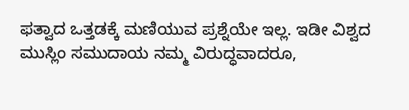ಫತ್ವಾದ ಒತ್ತಡಕ್ಕೆ ಮಣಿಯುವ ಪ್ರಶ್ನೆಯೇ ಇಲ್ಲ. ಇಡೀ ವಿಶ್ವದ ಮುಸ್ಲಿಂ ಸಮುದಾಯ ನಮ್ಮ ವಿರುದ್ಧವಾದರೂ,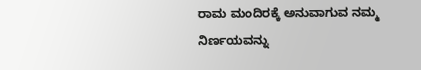ರಾಮ ಮಂದಿರಕ್ಕೆ ಅನುವಾಗುವ ನಮ್ಮ ನಿರ್ಣಯವನ್ನು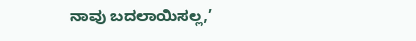ನಾವು ಬದಲಾಯಿಸಲ್ಲ,’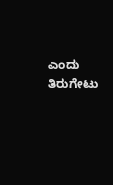ಎಂದು ತಿರುಗೇಟು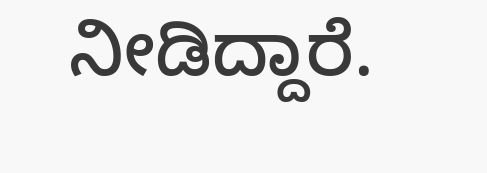ನೀಡಿದ್ದಾರೆ.